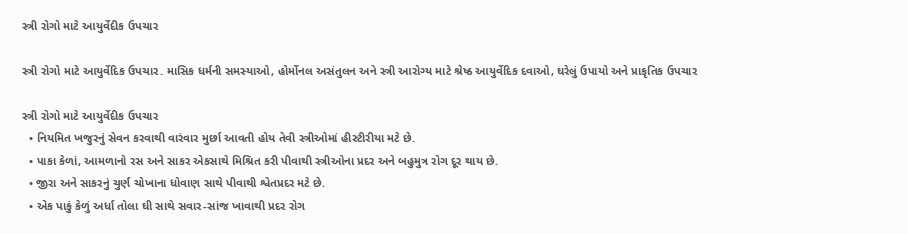સ્ત્રી રોગો માટે આયુર્વેદીક ઉપચાર

સ્ત્રી રોગો માટે આયુર્વેદિક ઉપચાર. માસિક ધર્મની સમસ્યાઓ, હોર્મોનલ અસંતુલન અને સ્ત્રી આરોગ્ય માટે શ્રેષ્ઠ આયુર્વેદિક દવાઓ, ઘરેલું ઉપાયો અને પ્રાકૃતિક ઉપચાર

સ્ત્રી રોગો માટે આયુર્વેદીક ઉપચાર
  • નિયમિત ખજુરનું સેવન કરવાથી વારંવાર મુર્છા આવતી હોય તેવી સ્ત્રીઓમાં હીસ્ટીરીયા મટે છે.
  • પાકા કેળાં, આમળાનો રસ અને સાકર એકસાથે મિશ્રિત કરી પીવાથી સ્ત્રીઓના પ્રદર અને બહુમુત્ર રોગ દૂર થાય છે.
  • જીરા અને સાકરનું ચુર્ણ ચોખાના ધોવાણ સાથે પીવાથી શ્વેતપ્રદર મટે છે.
  • એક પાકું કેળું અર્ધા તોલા ઘી સાથે સવાર-સાંજ ખાવાથી પ્રદર રોગ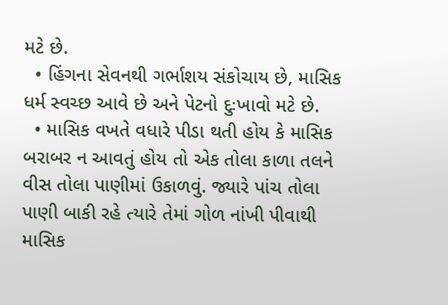મટે છે.
  • હિંગના સેવનથી ગર્ભાશય સંકોચાય છે, માસિક ધર્મ સ્વચ્છ આવે છે અને પેટનો દુઃખાવો મટે છે.
  • માસિક વખતે વધારે પીડા થતી હોય કે માસિક બરાબર ન આવતું હોય તો એક તોલા કાળા તલને વીસ તોલા પાણીમાં ઉકાળવું. જ્યારે પાંચ તોલા પાણી બાકી રહે ત્યારે તેમાં ગોળ નાંખી પીવાથી માસિક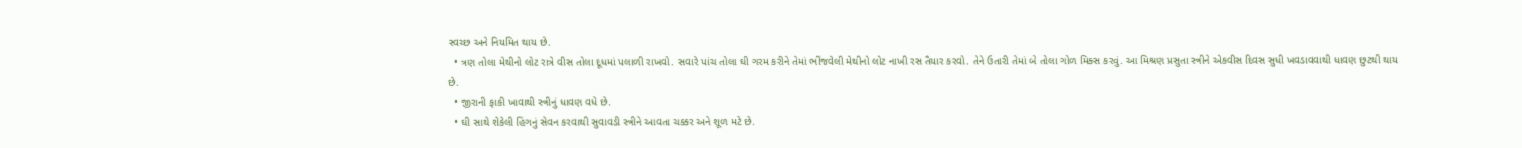સ્વચ્છ અને નિયમિત થાય છે.
  • ત્રણ તોલા મેથીનો લોટ રાત્રે વીસ તોલા દૂધમાં પલાળી રાખવો. સવારે પાંચ તોલા ઘી ગરમ કરીને તેમાં ભીંજવેલી મેથીનો લોટ નાખી રસ તૈયાર કરવો. તેને ઉતારી તેમાં બે તોલા ગોળ મિક્સ કરવું. આ મિશ્રણ પ્રસુતા સ્ત્રીને એકવીસ દિવસ સુધી ખવડાવવાથી ધાવણ છુટથી થાય છે.
  • જીરાની ફાકી ખાવાથી સ્ત્રીનું ધાવણ વધે છે.
  • ઘી સાથે શેકેલી હિંગનું સેવન કરવાથી સુવાવડી સ્ત્રીને આવતા ચક્કર અને શૂળ મટે છે.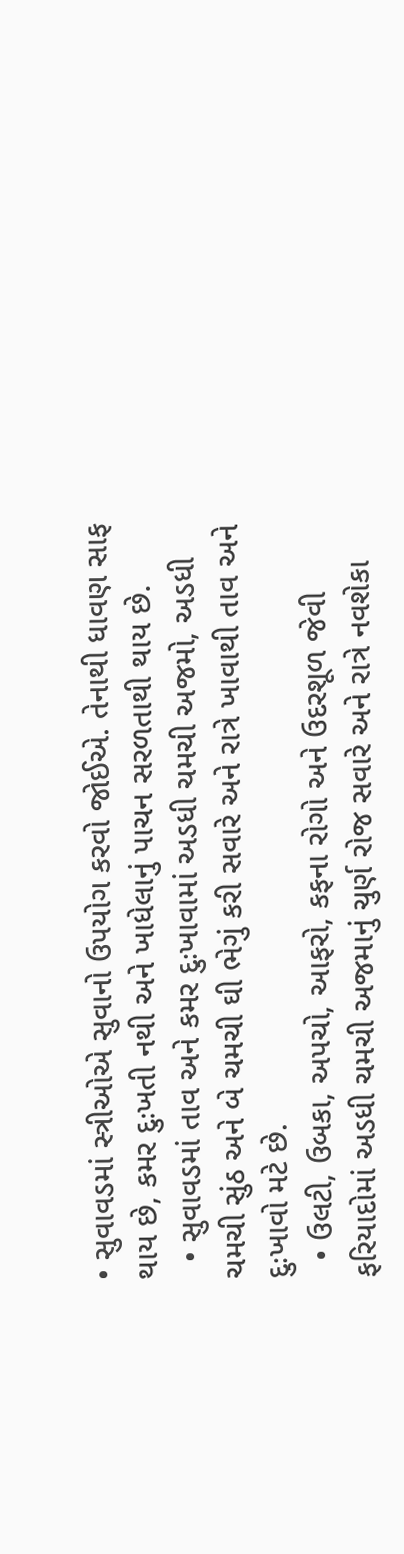• સુવાવડમાં સ્ત્રીઓએ સુવાનો ઉપયોગ કરવો જોઈએ. તેનાથી ધાવણ સાફ થાય છે, કમર દુઃખતી નથી અને ખાધેલાનું પાચન સરળતાથી થાય છે.
  • સુવાવડમાં તાવ અને કમર દુઃખાવામાં અડધી ચમચી અજમો, અડધી ચમચી સુંઠ અને બે ચમચી ઘી ભેગું કરી સવારે અને રાત્રે ખાવાથી તાવ અને દુઃખાવો મટે છે.
  • ઉલટી, ઉબકા, અપચો, આફરો, કફના રોગો અને ઉદરશૂળ જેવી ફરિયાદોમાં અડધી ચમચી અજમાનું ચુર્ણ રોજ સવારે અને રાત્રે નવશેકા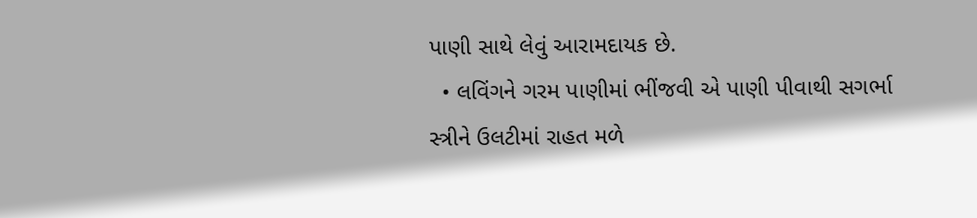પાણી સાથે લેવું આરામદાયક છે.
  • લવિંગને ગરમ પાણીમાં ભીંજવી એ પાણી પીવાથી સગર્ભા સ્ત્રીને ઉલટીમાં રાહત મળે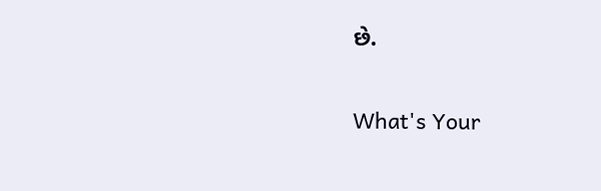છે.

What's Your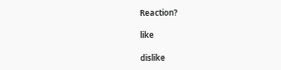Reaction?

like

dislike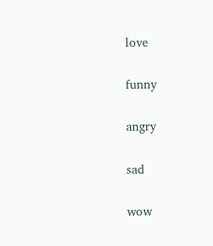love

funny

angry

sad

wow